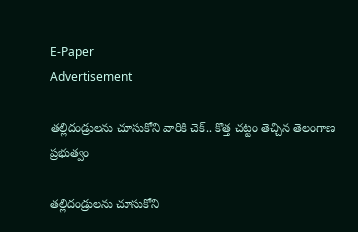E-Paper
Advertisement

తల్లిదండ్రులను చూసుకోని వారికి చెక్.. కొత్త చట్టం తెచ్చిన తెలంగాణ ప్ర‌భుత్వం

తల్లిదండ్రులను చూసుకోని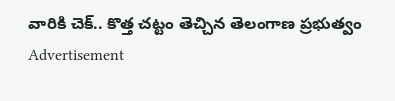వారికి చెక్.. కొత్త చట్టం తెచ్చిన తెలంగాణ ప్ర‌భుత్వం
Advertisement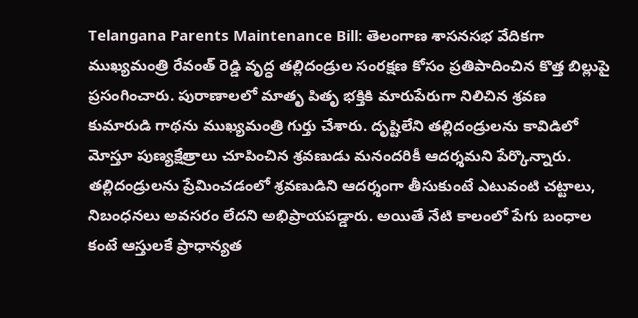Telangana Parents Maintenance Bill: తెలంగాణ శాసనసభ వేదికగా ముఖ్యమంత్రి రేవంత్ రెడ్డి వృద్ధ తల్లిదండ్రుల సంరక్షణ కోసం ప్రతిపాదించిన కొత్త బిల్లుపై ప్ర‌సంగించారు. పురాణాలలో మాతృ పితృ భక్తికి మారుపేరుగా నిలిచిన శ్రవణ కుమారుడి గాథను ముఖ్యమంత్రి గుర్తు చేశారు. దృష్టిలేని తల్లిదండ్రులను కావిడిలో మోస్తూ పుణ్యక్షేత్రాలు చూపించిన శ్రవణుడు మనందరికీ ఆదర్శమని పేర్కొన్నారు. తల్లిదండ్రులను ప్రేమించడంలో శ్రవణుడిని ఆదర్శంగా తీసుకుంటే ఎటువంటి చట్టాలు, నిబంధనలు అవసరం లేదని అభిప్రాయపడ్డారు. అయితే నేటి కాలంలో పేగు బంధాల కంటే ఆస్తులకే ప్రాధాన్యత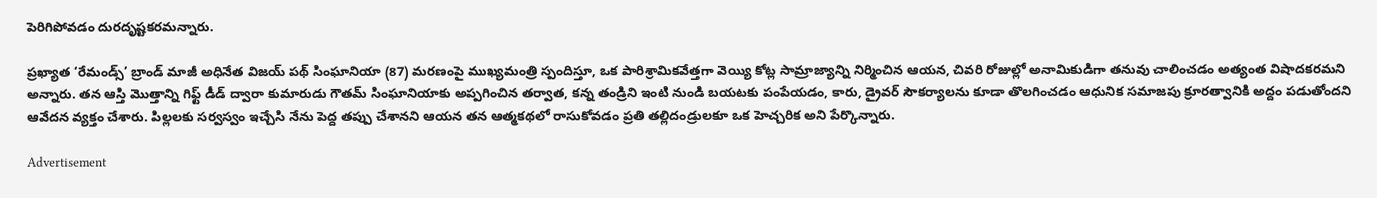పెరిగిపోవడం దురదృష్టకరమన్నారు.

ప్రఖ్యాత ‘రేమండ్స్’ బ్రాండ్ మాజీ అధినేత విజయ్ పథ్ సింఘానియా (87) మరణంపై ముఖ్యమంత్రి స్పందిస్తూ, ఒక పారిశ్రామికవేత్తగా వెయ్యి కోట్ల సామ్రాజ్యాన్ని నిర్మించిన ఆయన, చివరి రోజుల్లో అనామికుడిగా తనువు చాలించడం అత్యంత విషాదకరమని అన్నారు. తన ఆస్తి మొత్తాన్ని గిఫ్ట్ డీడ్ ద్వారా కుమారుడు గౌతమ్ సింఘానియాకు అప్పగించిన తర్వాత, కన్న తండ్రిని ఇంటి నుండి బయటకు పంపేయడం, కారు, డ్రైవర్ సౌకర్యాలను కూడా తొలగించడం ఆధునిక సమాజపు క్రూరత్వానికి అద్దం పడుతోందని ఆవేదన వ్యక్తం చేశారు. పిల్లలకు సర్వస్వం ఇచ్చేసి నేను పెద్ద తప్పు చేశానని ఆయన తన ఆత్మకథలో రాసుకోవడం ప్రతి తల్లిదండ్రులకూ ఒక హెచ్చరిక అని పేర్కొన్నారు.

Advertisement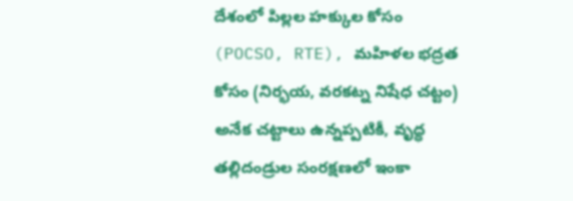దేశంలో పిల్లల హక్కుల కోసం (POCSO, RTE), మహిళల భద్రత కోసం (నిర్భయ, వరకట్న నిషేధ చట్టం) అనేక చట్టాలు ఉన్నప్పటికీ, వృద్ధ తల్లిదండ్రుల సంరక్షణలో ఇంకా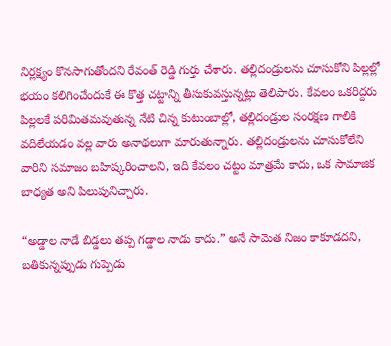నిర్లక్ష్యం కొనసాగుతోందని రేవంత్ రెడ్డి గుర్తు చేశారు. తల్లిదండ్రులను చూసుకోని పిల్లల్లో భయం కలిగించేందుకే ఈ కొత్త చట్టాన్ని తీసుకువస్తున్నట్లు తెలిపారు. కేవలం ఒకరిద్దరు పిల్లలకే పరిమితమవుతున్న నేటి చిన్న కుటుంబాల్లో, తల్లిదండ్రుల సంరక్షణ గాలికి వదిలేయడం వల్ల వారు అనాథలుగా మారుతున్నారు. తల్లిదండ్రులను చూసుకోలేని వారిని సమాజం బహిష్కరించాలని, ఇది కేవలం చట్టం మాత్రమే కాదు, ఒక సామాజిక బాధ్యత అని పిలుపునిచ్చారు.

“అడ్డాల నాడే బిడ్డలు తప్ప గడ్డాల నాడు కాదు.” అనే సామెత నిజం కాకూడదని, బతికున్నప్పుడు గుప్పెడు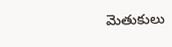మెతుకులు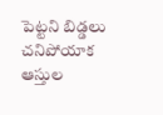పెట్టని బిడ్డలు చనిపోయాక ఆస్తుల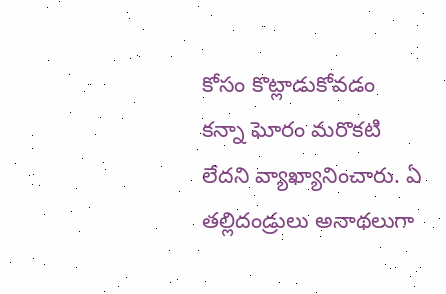కోసం కొట్లాడుకోవడం కన్నా ఘోరం మరొకటి లేదని వ్యాఖ్యానించారు. ఏ తల్లిదండ్రులు అనాథలుగా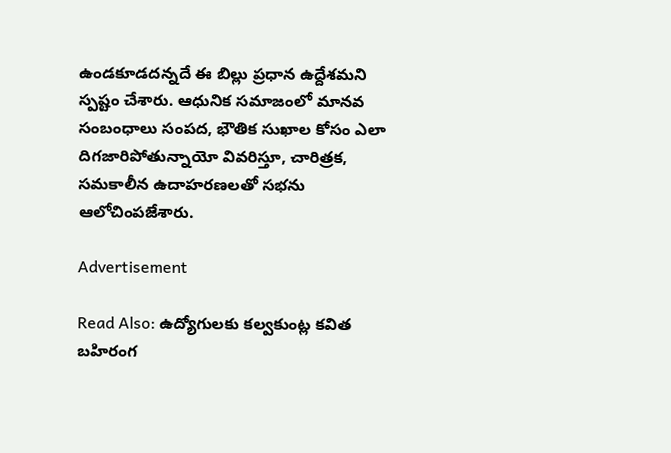ఉండకూడదన్నదే ఈ బిల్లు ప్రధాన ఉద్దేశమని స్పష్టం చేశారు. ఆధునిక సమాజంలో మానవ సంబంధాలు సంపద, భౌతిక సుఖాల కోసం ఎలా దిగజారిపోతున్నాయో వివరిస్తూ, చారిత్రక, సమకాలీన ఉదాహరణలతో సభను ఆలోచింపజేశారు.

Advertisement

Read Also: ఉద్యోగులకు కల్వకుంట్ల కవిత బహిరంగ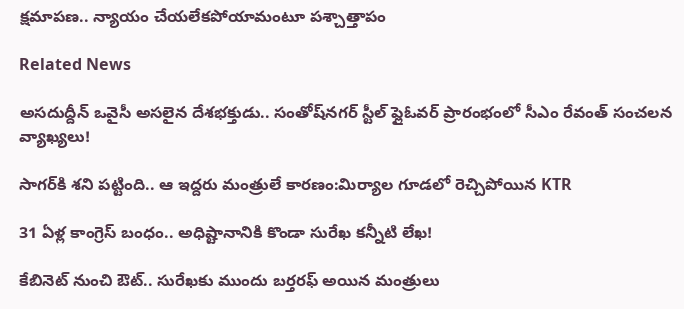క్షమాపణ.. న్యాయం చేయలేకపోయామంటూ పశ్చాత్తాపం

Related News

అసదుద్దీన్ ఒవైసీ అసలైన దేశభక్తుడు.. సంతోష్‌నగర్ స్టీల్ ఫ్లైఓవర్ ప్రారంభంలో సీఎం రేవంత్ సంచలన వ్యాఖ్యలు!

సాగర్‌కి శని పట్టింది.. ఆ ఇద్దరు మంత్రులే కారణం:మిర్యాల గూడలో రెచ్చిపోయిన KTR

31 ఏళ్ల కాంగ్రెస్ బంధం.. అధిష్టానానికి కొండా సురేఖ కన్నీటి లేఖ!

కేబినెట్ నుంచి ఔట్.. సురేఖకు ముందు బర్తరఫ్ అయిన మంత్రులు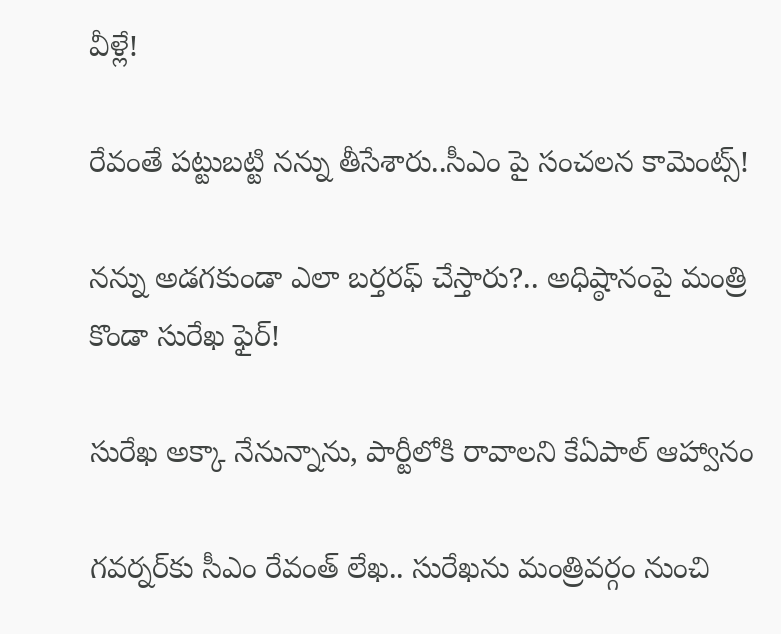వీళ్లే!

రేవంతే పట్టుబట్టి నన్ను తీసేశారు..సీఎం పై సంచలన కామెంట్స్!

నన్ను అడగకుండా ఎలా బర్తరఫ్ చేస్తారు?.. అధిష్ఠానంపై మంత్రి కొండా సురేఖ ఫైర్!

సురేఖ అక్కా నేనున్నాను, పార్టీలోకి రావాలని కేఏపాల్ ఆహ్వానం

గవర్నర్‌కు సీఎం రేవంత్ లేఖ.. సురేఖను మంత్రివర్గం నుంచి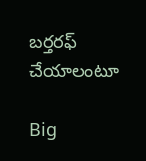బర్తరఫ్‌ చేయాలంటూ

Big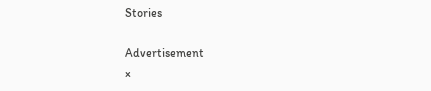Stories

Advertisement
×